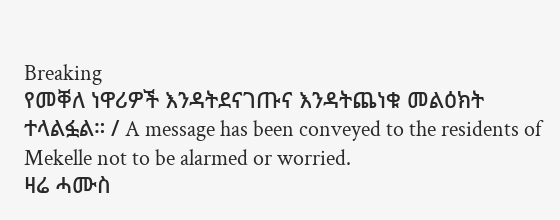Breaking
የመቐለ ነዋሪዎች እንዳትደናገጡና እንዳትጨነቁ መልዕክት ተላልፏል። / A message has been conveyed to the residents of Mekelle not to be alarmed or worried.
ዛሬ ሓሙስ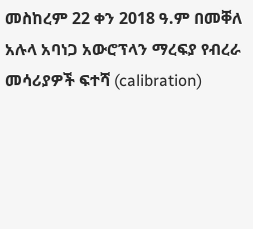መስከረም 22 ቀን 2018 ዓ.ም በመቐለ አሉላ አባነጋ አውሮፕላን ማረፍያ የብረራ መሳሪያዎች ፍተሻ (calibration)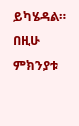ይካሄዳል። በዚሁ ምክንያቱ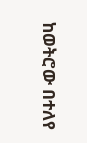ከወትሮው በተለየ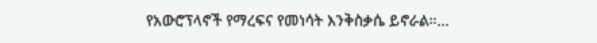የአውሮፕላኖች የማረፍና የመነሳት እንቅስቃሴ ይኖራል።...